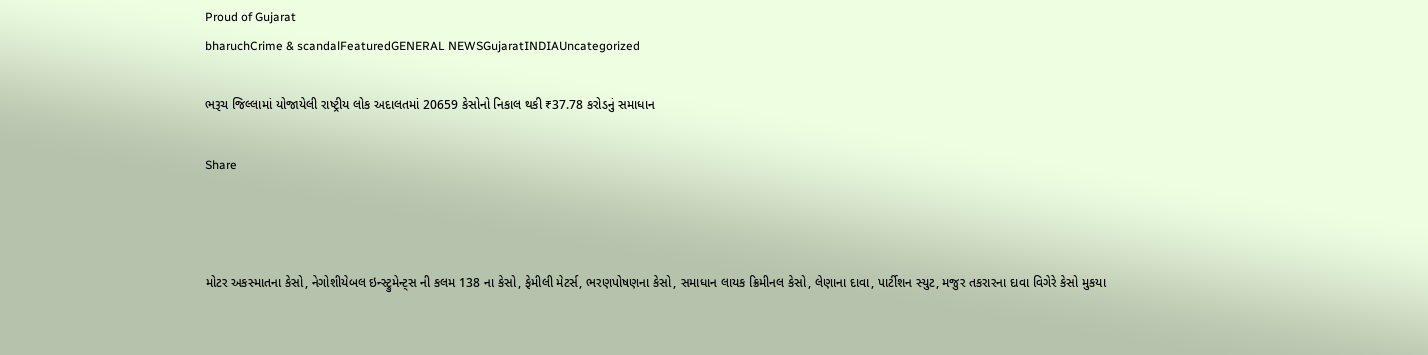Proud of Gujarat
bharuchCrime & scandalFeaturedGENERAL NEWSGujaratINDIAUncategorized

ભરૂચ જિલ્લામાં યોજાયેલી રાષ્ટ્રીય લોક અદાલતમાં 20659 કેસોનો નિકાલ થકી ₹37.78 કરોડનું સમાધાન

Share



મોટર અકસ્માતના કેસો, નેગોશીયેબલ ઇન્સ્ટ્રુમેન્ટ્સ ની કલમ 138 ના કેસો, ફેમીલી મેટર્સ, ભરણપોષણના કેસો, સમાધાન લાયક ક્રિમીનલ કેસો, લેણાના દાવા, પાર્ટીશન સ્યુટ, મજુર તકરારના દાવા વિગેરે કેસો મુકયા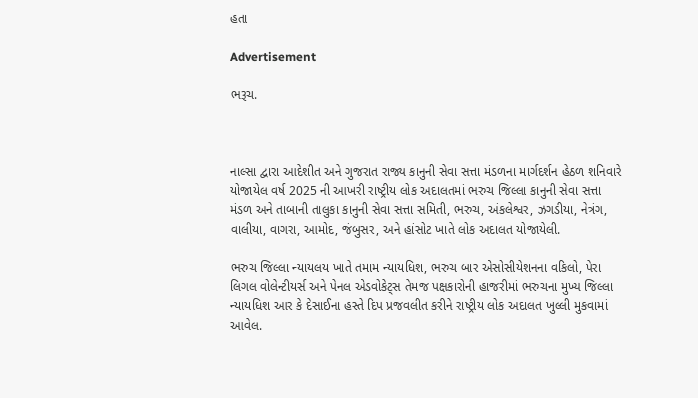હતા

Advertisement

ભરૂચ.



નાલ્સા દ્વારા આદેશીત અને ગુજરાત રાજ્ય કાનુની સેવા સત્તા મંડળના માર્ગદર્શન હેઠળ શનિવારે યોજાયેલ વર્ષ 2025 ની આખરી રાષ્ટ્રીય લોક અદાલતમાં ભરુચ જિલ્લા કાનુની સેવા સત્તા મંડળ અને તાબાની તાલુકા કાનુની સેવા સત્તા સમિતી, ભરુચ, અંકલેશ્વર, ઝગડીયા, નેત્રંગ, વાલીયા, વાગરા, આમોદ, જંબુસર, અને હાંસોટ ખાતે લોક અદાલત યોજાયેલી.

ભરુચ જિલ્લા ન્યાયલય ખાતે તમામ ન્યાયધિશ, ભરુચ બાર એસોસીયેશનના વકિલો, પેરા લિગલ વોલેન્ટીયર્સ અને પેનલ એડવોકેટ્સ તેમજ પક્ષકારોની હાજરીમાં ભરુચના મુખ્ય જિલ્લા ન્યાયધિશ આર કે દેસાઈના હસ્તે દિપ પ્રજવલીત કરીને રાષ્ટ્રીય લોક અદાલત ખુલ્લી મુકવામાં આવેલ.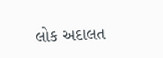લોક અદાલત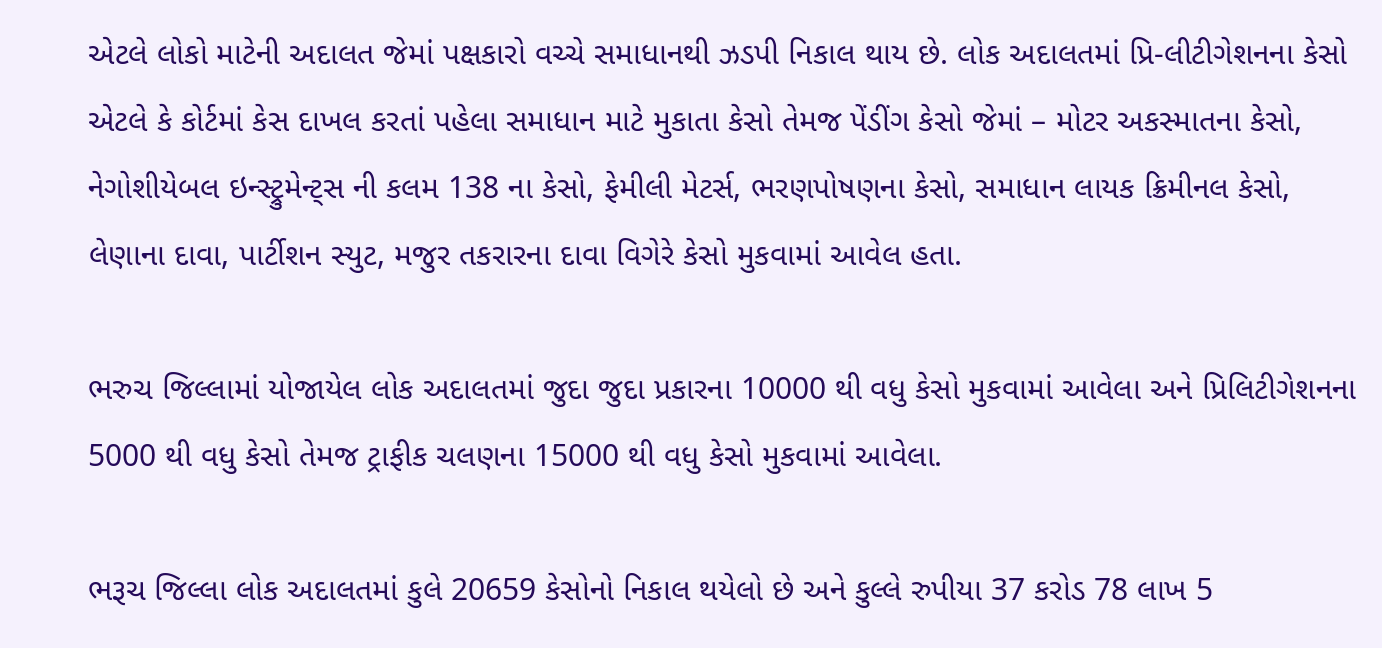એટલે લોકો માટેની અદાલત જેમાં પક્ષકારો વચ્ચે સમાધાનથી ઝડપી નિકાલ થાય છે. લોક અદાલતમાં પ્રિ-લીટીગેશનના કેસો એટલે કે કોર્ટમાં કેસ દાખલ કરતાં પહેલા સમાધાન માટે મુકાતા કેસો તેમજ પેંડીંગ કેસો જેમાં – મોટર અકસ્માતના કેસો, નેગોશીયેબલ ઇન્સ્ટ્રુમેન્ટ્સ ની કલમ 138 ના કેસો, ફેમીલી મેટર્સ, ભરણપોષણના કેસો, સમાધાન લાયક ક્રિમીનલ કેસો, લેણાના દાવા, પાર્ટીશન સ્યુટ, મજુર તકરારના દાવા વિગેરે કેસો મુકવામાં આવેલ હતા.

ભરુચ જિલ્લામાં યોજાયેલ લોક અદાલતમાં જુદા જુદા પ્રકારના 10000 થી વધુ કેસો મુકવામાં આવેલા અને પ્રિલિટીગેશનના 5000 થી વધુ કેસો તેમજ ટ્રાફીક ચલણના 15000 થી વધુ કેસો મુકવામાં આવેલા.

ભરૂચ જિલ્લા લોક અદાલતમાં કુલે 20659 કેસોનો નિકાલ થયેલો છે અને કુલ્લે રુપીયા 37 કરોડ 78 લાખ 5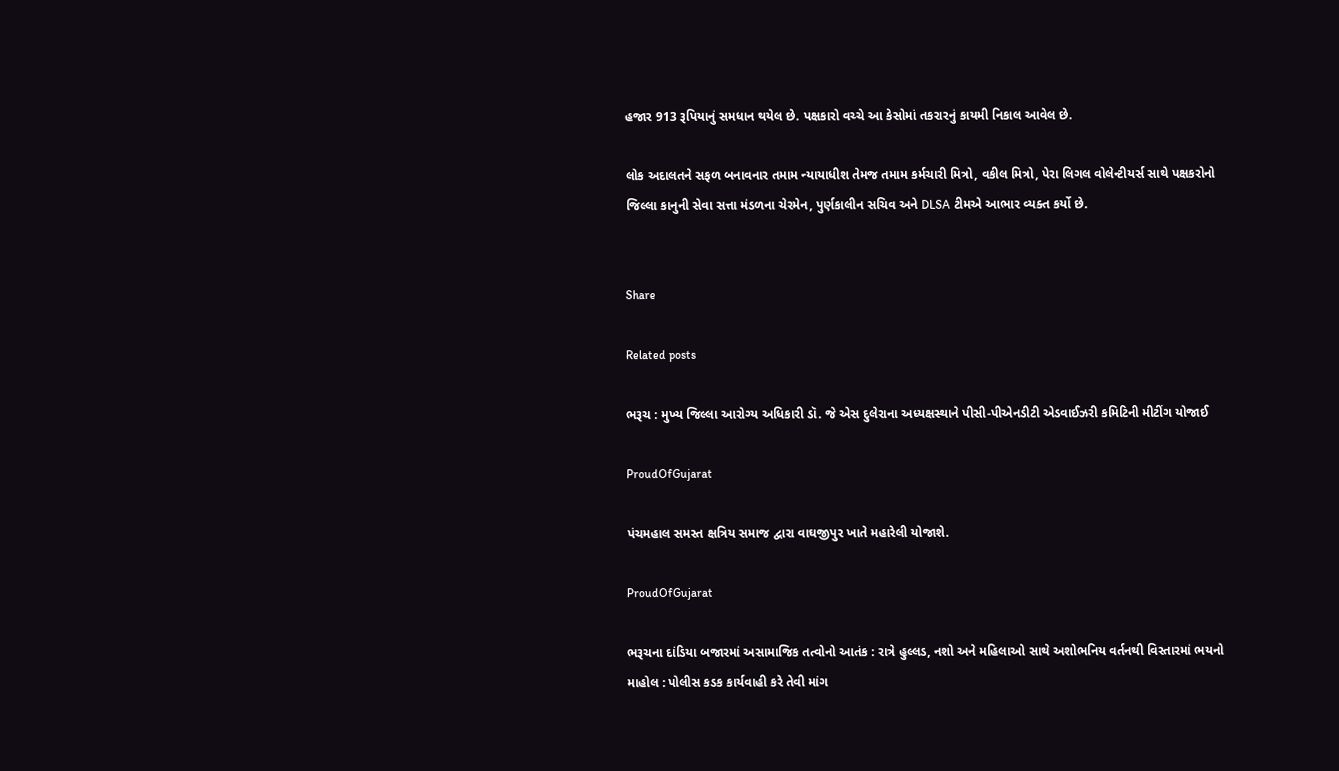હજાર 913 રૂપિયાનું સમધાન થયેલ છે. પક્ષકારો વચ્ચે આ કેસોમાં તકરારનું કાયમી નિકાલ આવેલ છે.

લોક અદાલતને સફળ બનાવનાર તમામ ન્યાયાધીશ તેમજ તમામ કર્મચારી મિત્રો, વકીલ મિત્રો, પેરા લિગલ વોલેન્ટીયર્સ સાથે પક્ષકરોનો જિલ્લા કાનુની સેવા સત્તા મંડળના ચેરમેન, પુર્ણકાલીન સચિવ અને DLSA ટીમએ આભાર વ્યક્ત કર્યો છે.


Share

Related posts

ભરૂચ : મુખ્ય જિલ્લા આરોગ્ય અધિકારી ડૉ. જે એસ દુલેરાના અધ્યક્ષસ્થાને પીસી-પીએનડીટી એડવાઈઝરી કમિટિની મીટીંગ યોજાઈ

ProudOfGujarat

પંચમહાલ સમસ્ત ક્ષત્રિય સમાજ દ્વારા વાઘજીપુર ખાતે મહારેલી યોજાશે.

ProudOfGujarat

ભરૂચના દાંડિયા બજારમાં અસામાજિક તત્વોનો આતંક : રાત્રે હુલ્લડ, નશો અને મહિલાઓ સાથે અશોભનિય વર્તનથી વિસ્તારમાં ભયનો માહોલ : પોલીસ કડક કાર્યવાહી કરે તેવી માંગ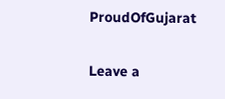ProudOfGujarat

Leave a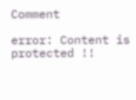Comment

error: Content is protected !!